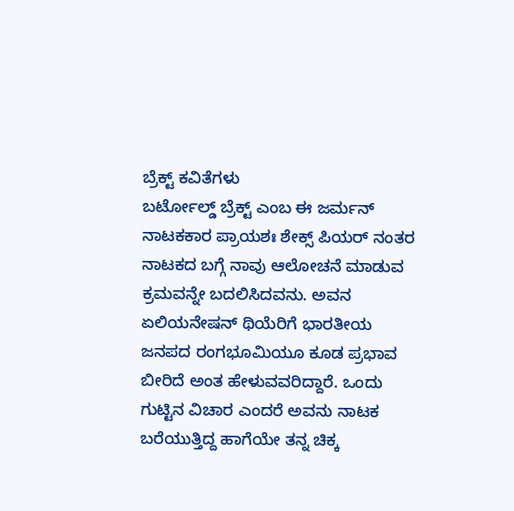ಬ್ರೆಕ್ಟ್ ಕವಿತೆಗಳು
ಬರ್ಟೋಲ್ಡ್ ಬ್ರೆಕ್ಟ್ ಎಂಬ ಈ ಜರ್ಮನ್ ನಾಟಕಕಾರ ಪ್ರಾಯಶಃ ಶೇಕ್ಸ್ ಪಿಯರ್ ನಂತರ ನಾಟಕದ ಬಗ್ಗೆ ನಾವು ಆಲೋಚನೆ ಮಾಡುವ ಕ್ರಮವನ್ನೇ ಬದಲಿಸಿದವನು. ಅವನ ಏಲಿಯನೇಷನ್ ಥಿಯೆರಿಗೆ ಭಾರತೀಯ ಜನಪದ ರಂಗಭೂಮಿಯೂ ಕೂಡ ಪ್ರಭಾವ ಬೀರಿದೆ ಅಂತ ಹೇಳುವವರಿದ್ದಾರೆ. ಒಂದು ಗುಟ್ಟಿನ ವಿಚಾರ ಎಂದರೆ ಅವನು ನಾಟಕ ಬರೆಯುತ್ತಿದ್ದ ಹಾಗೆಯೇ ತನ್ನ ಚಿಕ್ಕ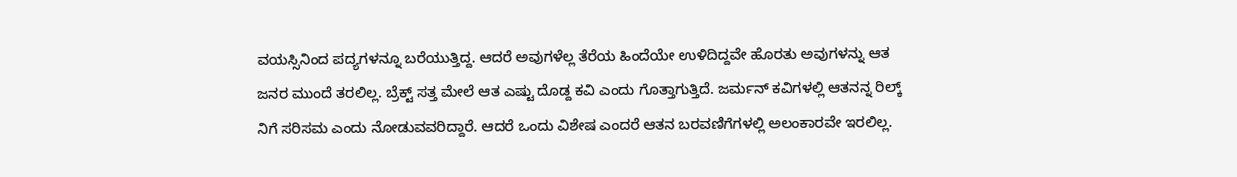ವಯಸ್ಸಿನಿಂದ ಪದ್ಯಗಳನ್ನೂ ಬರೆಯುತ್ತಿದ್ದ. ಆದರೆ ಅವುಗಳೆಲ್ಲ ತೆರೆಯ ಹಿಂದೆಯೇ ಉಳಿದಿದ್ದವೇ ಹೊರತು ಅವುಗಳನ್ನು ಆತ ಜನರ ಮುಂದೆ ತರಲಿಲ್ಲ. ಬ್ರೆಕ್ಟ್ ಸತ್ತ ಮೇಲೆ ಆತ ಎಷ್ಟು ದೊಡ್ದ ಕವಿ ಎಂದು ಗೊತ್ತಾಗುತ್ತಿದೆ. ಜರ್ಮನ್ ಕವಿಗಳಲ್ಲಿ ಆತನನ್ನ ರಿಲ್ಕ್ ನಿಗೆ ಸರಿಸಮ ಎಂದು ನೋಡುವವರಿದ್ದಾರೆ. ಆದರೆ ಒಂದು ವಿಶೇಷ ಎಂದರೆ ಆತನ ಬರವಣಿಗೆಗಳಲ್ಲಿ ಅಲಂಕಾರವೇ ಇರಲಿಲ್ಲ.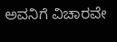ಅವನಿಗೆ ವಿಚಾರವೇ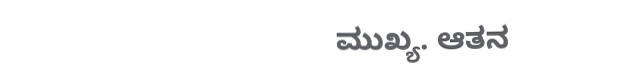ಮುಖ್ಯ. ಆತನ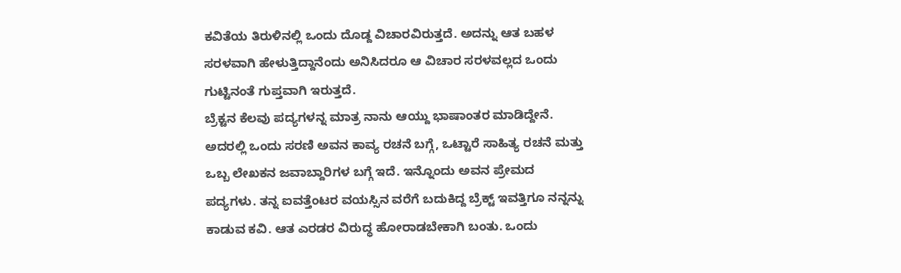ಕವಿತೆಯ ತಿರುಳಿನಲ್ಲಿ ಒಂದು ದೊಡ್ದ ವಿಚಾರವಿರುತ್ತದೆ. ಅದನ್ನು ಆತ ಬಹಳ ಸರಳವಾಗಿ ಹೇಳುತ್ತಿದ್ದಾನೆಂದು ಅನಿಸಿದರೂ ಆ ವಿಚಾರ ಸರಳವಲ್ಲದ ಒಂದು ಗುಟ್ಟಿನಂತೆ ಗುಪ್ತವಾಗಿ ಇರುತ್ತದೆ.
ಬ್ರೆಕ್ಟನ ಕೆಲವು ಪದ್ಯಗಳನ್ನ ಮಾತ್ರ ನಾನು ಆಯ್ದು ಭಾಷಾಂತರ ಮಾಡಿದ್ದೇನೆ. ಅದರಲ್ಲಿ ಒಂದು ಸರಣಿ ಅವನ ಕಾವ್ಯ ರಚನೆ ಬಗ್ಗೆ, ಒಟ್ಟಾರೆ ಸಾಹಿತ್ಯ ರಚನೆ ಮತ್ತು ಒಬ್ಬ ಲೇಖಕನ ಜವಾಬ್ದಾರಿಗಳ ಬಗ್ಗೆ ಇದೆ. ಇನ್ನೊಂದು ಅವನ ಪ್ರೇಮದ ಪದ್ಯಗಳು. ತನ್ನ ಐವತ್ತೆಂಟರ ವಯಸ್ಸಿನ ವರೆಗೆ ಬದುಕಿದ್ದ ಬ್ರೆಕ್ಟ್ ಇವತ್ತಿಗೂ ನನ್ನನ್ನು ಕಾಡುವ ಕವಿ. ಆತ ಎರಡರ ವಿರುದ್ಧ ಹೋರಾಡಬೇಕಾಗಿ ಬಂತು. ಒಂದು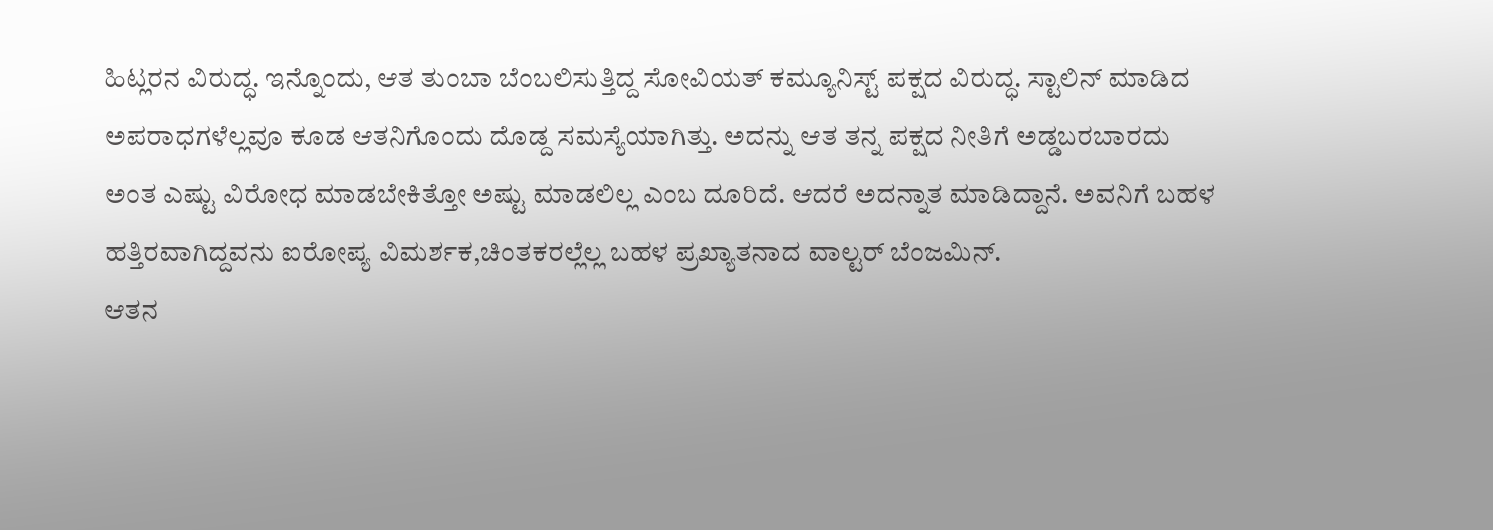ಹಿಟ್ಲರನ ವಿರುದ್ಧ. ಇನ್ನೊಂದು, ಆತ ತುಂಬಾ ಬೆಂಬಲಿಸುತ್ತಿದ್ದ ಸೋವಿಯತ್ ಕಮ್ಯೂನಿಸ್ಟ್ ಪಕ್ಷದ ವಿರುದ್ಧ. ಸ್ಟಾಲಿನ್ ಮಾಡಿದ ಅಪರಾಧಗಳೆಲ್ಲವೂ ಕೂಡ ಆತನಿಗೊಂದು ದೊಡ್ದ ಸಮಸ್ಯೆಯಾಗಿತ್ತು. ಅದನ್ನು ಆತ ತನ್ನ ಪಕ್ಷದ ನೀತಿಗೆ ಅಡ್ಡಬರಬಾರದು ಅಂತ ಎಷ್ಟು ವಿರೋಧ ಮಾಡಬೇಕಿತ್ತೋ ಅಷ್ಟು ಮಾಡಲಿಲ್ಲ ಎಂಬ ದೂರಿದೆ. ಆದರೆ ಅದನ್ನಾತ ಮಾಡಿದ್ದಾನೆ. ಅವನಿಗೆ ಬಹಳ ಹತ್ತಿರವಾಗಿದ್ದವನು ಐರೋಪ್ಯ ವಿಮರ್ಶಕ,ಚಿಂತಕರಲ್ಲೆಲ್ಲ ಬಹಳ ಪ್ರಖ್ಯಾತನಾದ ವಾಲ್ಟರ್ ಬೆಂಜಮಿನ್.
ಆತನ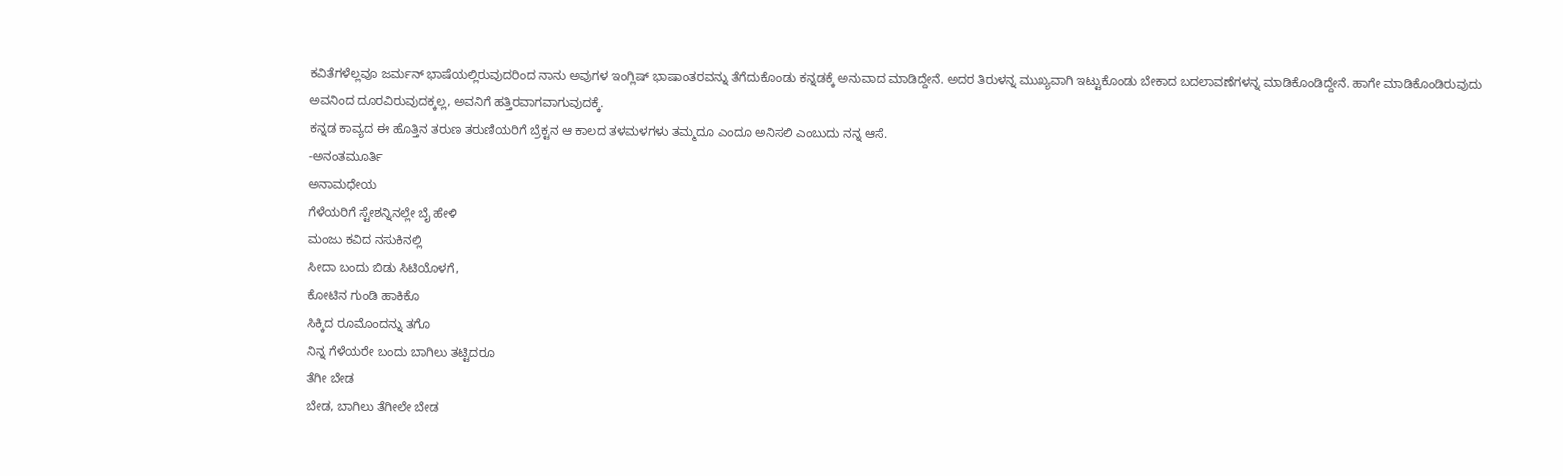ಕವಿತೆಗಳೆಲ್ಲವೂ ಜರ್ಮನ್ ಭಾಷೆಯಲ್ಲಿರುವುದರಿಂದ ನಾನು ಅವುಗಳ ಇಂಗ್ಲಿಷ್ ಭಾಷಾಂತರವನ್ನು ತೆಗೆದುಕೊಂಡು ಕನ್ನಡಕ್ಕೆ ಅನುವಾದ ಮಾಡಿದ್ದೇನೆ. ಅದರ ತಿರುಳನ್ನ ಮುಖ್ಯವಾಗಿ ಇಟ್ಟುಕೊಂಡು ಬೇಕಾದ ಬದಲಾವಣೆಗಳನ್ನ ಮಾಡಿಕೊಂಡಿದ್ದೇನೆ. ಹಾಗೇ ಮಾಡಿಕೊಂಡಿರುವುದು ಅವನಿಂದ ದೂರವಿರುವುದಕ್ಕಲ್ಲ, ಅವನಿಗೆ ಹತ್ತಿರವಾಗವಾಗುವುದಕ್ಕೆ.
ಕನ್ನಡ ಕಾವ್ಯದ ಈ ಹೊತ್ತಿನ ತರುಣ ತರುಣಿಯರಿಗೆ ಬ್ರೆಕ್ಟನ ಆ ಕಾಲದ ತಳಮಳಗಳು ತಮ್ಮದೂ ಎಂದೂ ಅನಿಸಲಿ ಎಂಬುದು ನನ್ನ ಆಸೆ.
-ಅನಂತಮೂರ್ತಿ
ಅನಾಮಧೇಯ
ಗೆಳೆಯರಿಗೆ ಸ್ಟೇಶನ್ನಿನಲ್ಲೇ ಬೈ ಹೇಳಿ
ಮಂಜು ಕವಿದ ನಸುಕಿನಲ್ಲಿ
ಸೀದಾ ಬಂದು ಬಿಡು ಸಿಟಿಯೊಳಗೆ,
ಕೋಟಿನ ಗುಂಡಿ ಹಾಕಿಕೊ
ಸಿಕ್ಕಿದ ರೂಮೊಂದನ್ನು ತಗೊ
ನಿನ್ನ ಗೆಳೆಯರೇ ಬಂದು ಬಾಗಿಲು ತಟ್ಟಿದರೂ
ತೆಗೀ ಬೇಡ
ಬೇಡ, ಬಾಗಿಲು ತೆಗೀಲೇ ಬೇಡ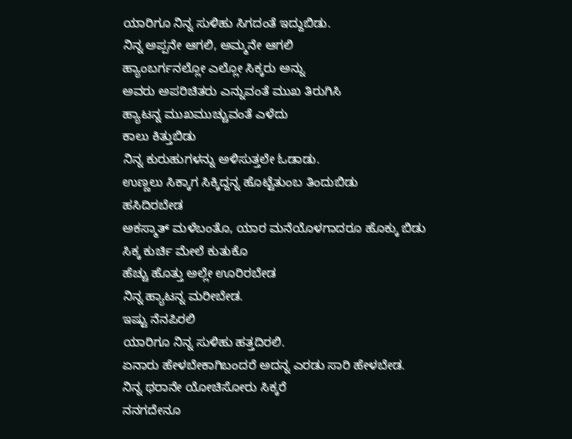ಯಾರಿಗೂ ನಿನ್ನ ಸುಳಿಹು ಸಿಗದಂತೆ ಇದ್ದುಬಿಡು.
ನಿನ್ನ ಅಪ್ಪನೇ ಆಗಲಿ, ಅಮ್ಮನೇ ಆಗಲಿ
ಹ್ಯಾಂಬರ್ಗನಲ್ಲೋ ಎಲ್ಲೋ ಸಿಕ್ಕರು ಅನ್ನು
ಅವರು ಅಪರಿಚಿತರು ಎನ್ನುವಂತೆ ಮುಖ ತಿರುಗಿಸಿ
ಹ್ಯಾಟನ್ನ ಮುಖಮುಚ್ಚುವಂತೆ ಎಳೆದು
ಕಾಲು ಕಿತ್ತುಬಿಡು
ನಿನ್ನ ಕುರುಹುಗಳನ್ನು ಅಳಿಸುತ್ತಲೇ ಓಡಾಡು.
ಉಣ್ಣಲು ಸಿಕ್ಕಾಗ ಸಿಕ್ಕಿದ್ದನ್ನ ಹೊಟ್ಟೆತುಂಬ ತಿಂದುಬಿಡು
ಹಸಿದಿರಬೇಡ
ಅಕಸ್ಮಾತ್ ಮಳೆಬಂತೊ, ಯಾರ ಮನೆಯೊಳಗಾದರೂ ಹೊಕ್ಕು ಬಿಡು
ಸಿಕ್ಕ ಕುರ್ಚಿ ಮೇಲೆ ಕುತುಕೊ
ಹೆಚ್ಚು ಹೊತ್ತು ಅಲ್ಲೇ ಊರಿರಬೇಡ
ನಿನ್ನ ಹ್ಯಾಟನ್ನ ಮರೀಬೇಡ.
ಇಷ್ಟು ನೆನಪಿರಲಿ
ಯಾರಿಗೂ ನಿನ್ನ ಸುಳಿಹು ಹತ್ತದಿರಲಿ.
ಏನಾರು ಹೇಳಬೇಕಾಗಿಬಂದರೆ ಅದನ್ನ ಎರಡು ಸಾರಿ ಹೇಳಬೇಡ.
ನಿನ್ನ ಥರಾನೇ ಯೋಚಿಸೋರು ಸಿಕ್ಕರೆ
ನನಗದೇನೂ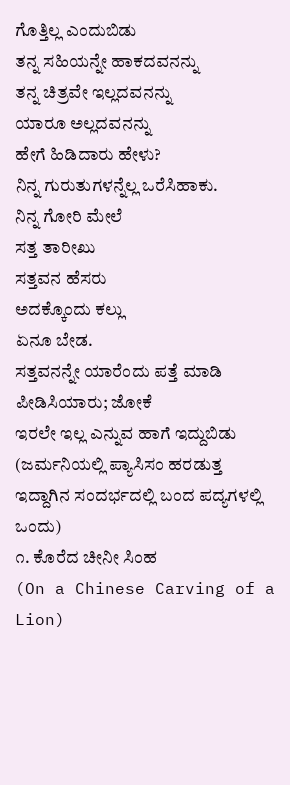ಗೊತ್ತಿಲ್ಲ ಎಂದುಬಿಡು
ತನ್ನ ಸಹಿಯನ್ನೇ ಹಾಕದವನನ್ನು
ತನ್ನ ಚಿತ್ರವೇ ಇಲ್ಲದವನನ್ನು
ಯಾರೂ ಅಲ್ಲದವನನ್ನು
ಹೇಗೆ ಹಿಡಿದಾರು ಹೇಳು?
ನಿನ್ನ ಗುರುತುಗಳನ್ನೆಲ್ಲ ಒರೆಸಿಹಾಕು.
ನಿನ್ನ ಗೋರಿ ಮೇಲೆ
ಸತ್ತ ತಾರೀಖು
ಸತ್ತವನ ಹೆಸರು
ಅದಕ್ಕೊಂದು ಕಲ್ಲು
ಏನೂ ಬೇಡ.
ಸತ್ತವನನ್ನೇ ಯಾರೆಂದು ಪತ್ತೆ ಮಾಡಿ
ಪೀಡಿಸಿಯಾರು; ಜೋಕೆ
ಇರಲೇ ಇಲ್ಲ ಎನ್ನುವ ಹಾಗೆ ಇದ್ದುಬಿಡು
(ಜರ್ಮನಿಯಲ್ಲಿ ಪ್ಯಾಸಿಸಂ ಹರಡುತ್ತ ಇದ್ದಾಗಿನ ಸಂದರ್ಭದಲ್ಲಿ ಬಂದ ಪದ್ಯಗಳಲ್ಲಿ ಒಂದು)
೧. ಕೊರೆದ ಚೀನೀ ಸಿಂಹ
(On a Chinese Carving of a Lion)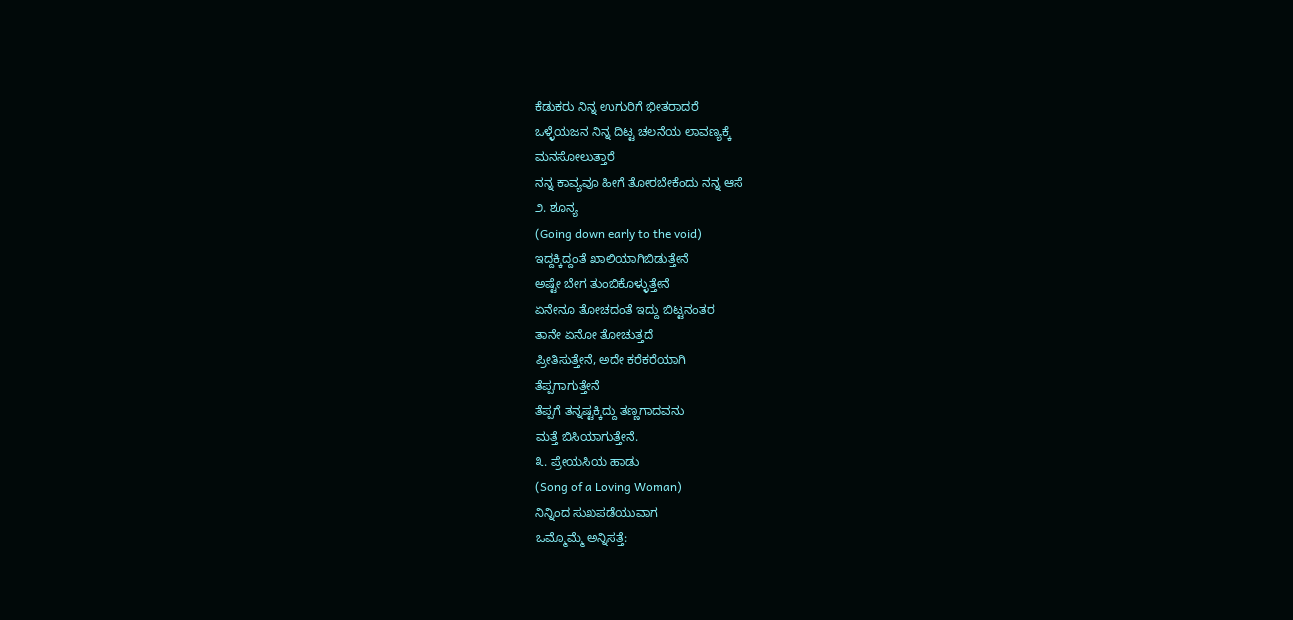ಕೆಡುಕರು ನಿನ್ನ ಉಗುರಿಗೆ ಭೀತರಾದರೆ
ಒಳ್ಳೆಯಜನ ನಿನ್ನ ದಿಟ್ಟ ಚಲನೆಯ ಲಾವಣ್ಯಕ್ಕೆ
ಮನಸೋಲುತ್ತಾರೆ
ನನ್ನ ಕಾವ್ಯವೂ ಹೀಗೆ ತೋರಬೇಕೆಂದು ನನ್ನ ಆಸೆ
೨. ಶೂನ್ಯ
(Going down early to the void)
ಇದ್ದಕ್ಕಿದ್ದಂತೆ ಖಾಲಿಯಾಗಿಬಿಡುತ್ತೇನೆ
ಅಷ್ಟೇ ಬೇಗ ತುಂಬಿಕೊಳ್ಳುತ್ತೇನೆ
ಏನೇನೂ ತೋಚದಂತೆ ಇದ್ದು ಬಿಟ್ಟನಂತರ
ತಾನೇ ಏನೋ ತೋಚುತ್ತದೆ
ಪ್ರೀತಿಸುತ್ತೇನೆ, ಅದೇ ಕರೆಕರೆಯಾಗಿ
ತೆಪ್ಪಗಾಗುತ್ತೇನೆ
ತೆಪ್ಪಗೆ ತನ್ನಷ್ಟಕ್ಕಿದ್ದು ತಣ್ಣಗಾದವನು
ಮತ್ತೆ ಬಿಸಿಯಾಗುತ್ತೇನೆ.
೩. ಪ್ರೇಯಸಿಯ ಹಾಡು
(Song of a Loving Woman)
ನಿನ್ನಿಂದ ಸುಖಪಡೆಯುವಾಗ
ಒಮ್ಮೊಮ್ಮೆ ಅನ್ನಿಸತ್ತೆ: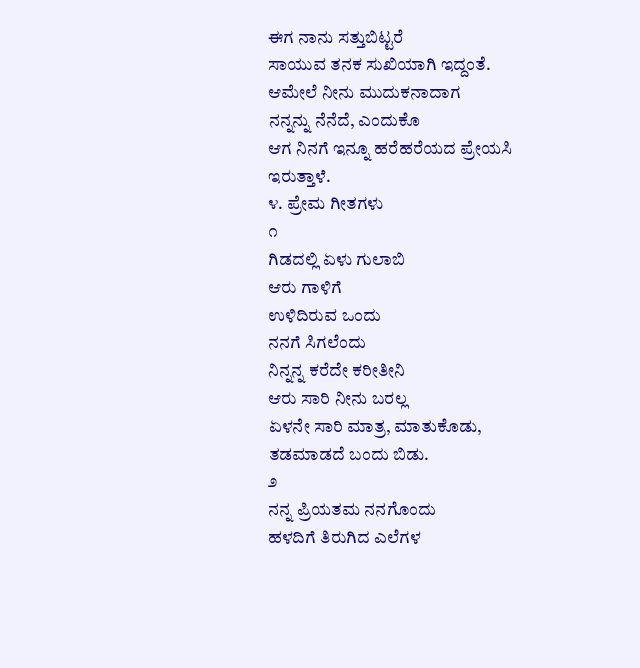ಈಗ ನಾನು ಸತ್ತುಬಿಟ್ಟರೆ
ಸಾಯುವ ತನಕ ಸುಖಿಯಾಗಿ ಇದ್ದಂತೆ.
ಆಮೇಲೆ ನೀನು ಮುದುಕನಾದಾಗ
ನನ್ನನ್ನು ನೆನೆದೆ, ಎಂದುಕೊ
ಆಗ ನಿನಗೆ ಇನ್ನೂ ಹರೆಹರೆಯದ ಪ್ರೇಯಸಿ
ಇರುತ್ತಾಳೆ.
೪. ಪ್ರೇಮ ಗೀತಗಳು
೧
ಗಿಡದಲ್ಲಿ ಏಳು ಗುಲಾಬಿ
ಆರು ಗಾಳಿಗೆ
ಉಳಿದಿರುವ ಒಂದು
ನನಗೆ ಸಿಗಲೆಂದು
ನಿನ್ನನ್ನ ಕರೆದೇ ಕರೀತೀನಿ
ಆರು ಸಾರಿ ನೀನು ಬರಲ್ಲ
ಏಳನೇ ಸಾರಿ ಮಾತ್ರ, ಮಾತುಕೊಡು,
ತಡಮಾಡದೆ ಬಂದು ಬಿಡು.
೨
ನನ್ನ ಪ್ರಿಯತಮ ನನಗೊಂದು
ಹಳದಿಗೆ ತಿರುಗಿದ ಎಲೆಗಳ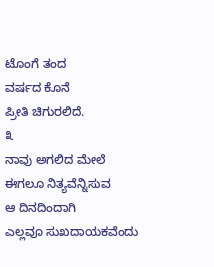ಟೊಂಗೆ ತಂದ
ವರ್ಷದ ಕೊನೆ
ಪ್ರೀತಿ ಚಿಗುರಲಿದೆ.
೩
ನಾವು ಅಗಲಿದ ಮೇಲೆ
ಈಗಲೂ ನಿತ್ಯವೆನ್ನಿಸುವ
ಆ ದಿನದಿಂದಾಗಿ
ಎಲ್ಲವೂ ಸುಖದಾಯಕವೆಂದು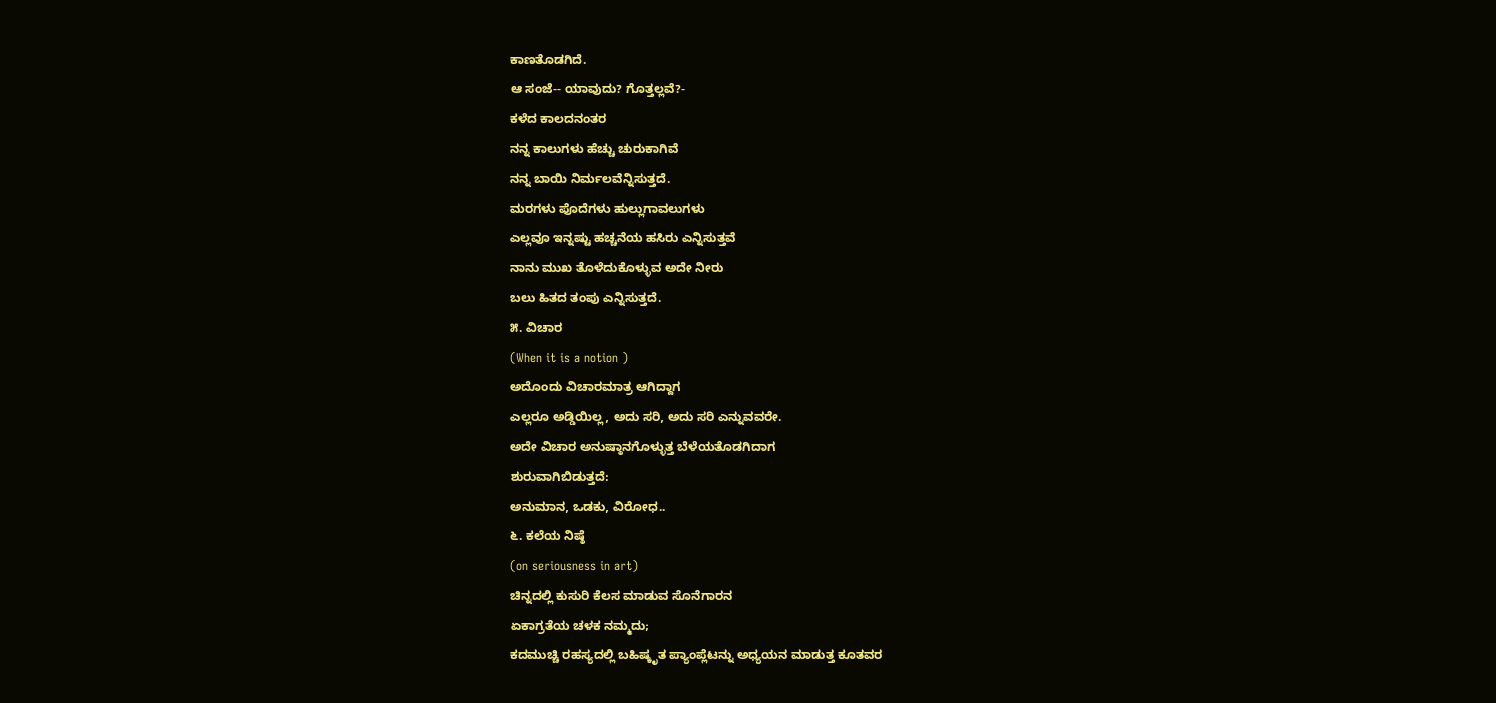ಕಾಣತೊಡಗಿದೆ.
ಆ ಸಂಜೆ-- ಯಾವುದು? ಗೊತ್ತಲ್ಲವೆ?-
ಕಳೆದ ಕಾಲದನಂತರ
ನನ್ನ ಕಾಲುಗಳು ಹೆಚ್ಚು ಚುರುಕಾಗಿವೆ
ನನ್ನ ಬಾಯಿ ನಿರ್ಮಲವೆನ್ನಿಸುತ್ತದೆ.
ಮರಗಳು ಪೊದೆಗಳು ಹುಲ್ಲುಗಾವಲುಗಳು
ಎಲ್ಲವೂ ಇನ್ನಷ್ಟು ಹಚ್ಚನೆಯ ಹಸಿರು ಎನ್ನಿಸುತ್ತವೆ
ನಾನು ಮುಖ ತೊಳೆದುಕೊಳ್ಳುವ ಅದೇ ನೀರು
ಬಲು ಹಿತದ ತಂಪು ಎನ್ನಿಸುತ್ತದೆ.
೫. ವಿಚಾರ
(When it is a notion )
ಅದೊಂದು ವಿಚಾರಮಾತ್ರ ಆಗಿದ್ದಾಗ
ಎಲ್ಲರೂ ಅಡ್ಡಿಯಿಲ್ಲ, ಅದು ಸರಿ, ಅದು ಸರಿ ಎನ್ನುವವರೇ.
ಅದೇ ವಿಚಾರ ಅನುಷ್ಠಾನಗೊಳ್ಳುತ್ತ ಬೆಳೆಯತೊಡಗಿದಾಗ
ಶುರುವಾಗಿಬಿಡುತ್ತದೆ:
ಅನುಮಾನ, ಒಡಕು, ವಿರೋಧ..
೬. ಕಲೆಯ ನಿಷ್ಠೆ
(on seriousness in art)
ಚಿನ್ನದಲ್ಲಿ ಕುಸುರಿ ಕೆಲಸ ಮಾಡುವ ಸೊನೆಗಾರನ
ಏಕಾಗ್ರತೆಯ ಚಳಕ ನಮ್ಮದು;
ಕದಮುಚ್ಚಿ ರಹಸ್ಯದಲ್ಲಿ ಬಹಿಷ್ಕೃತ ಪ್ಯಾಂಪ್ಲೆಟನ್ನು ಅಧ್ಯಯನ ಮಾಡುತ್ತ ಕೂತವರ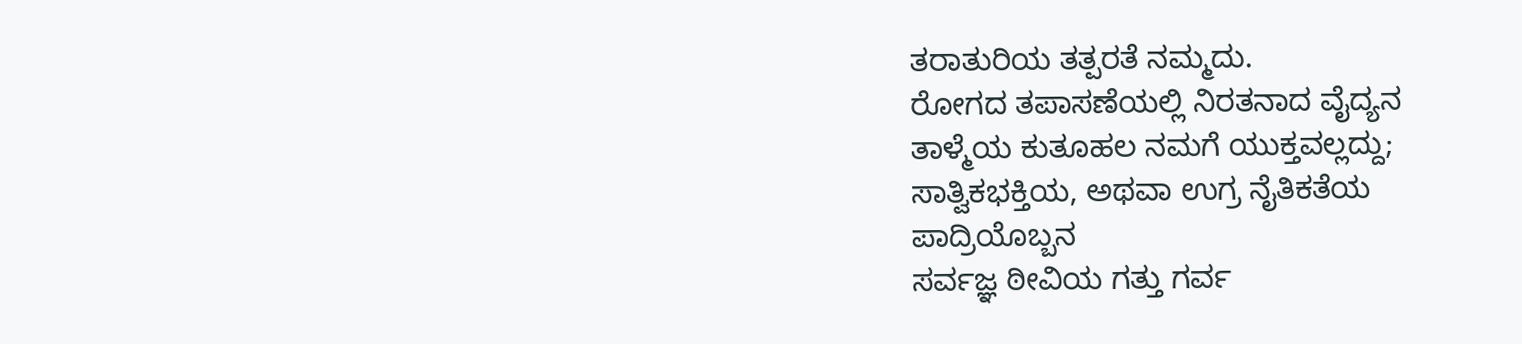ತರಾತುರಿಯ ತತ್ಪರತೆ ನಮ್ಮದು.
ರೋಗದ ತಪಾಸಣೆಯಲ್ಲಿ ನಿರತನಾದ ವೈದ್ಯನ
ತಾಳ್ಮೆಯ ಕುತೂಹಲ ನಮಗೆ ಯುಕ್ತವಲ್ಲದ್ದು;
ಸಾತ್ವಿಕಭಕ್ತಿಯ, ಅಥವಾ ಉಗ್ರ ನೈತಿಕತೆಯ
ಪಾದ್ರಿಯೊಬ್ಬನ
ಸರ್ವಜ್ಞ ಠೀವಿಯ ಗತ್ತು ಗರ್ವ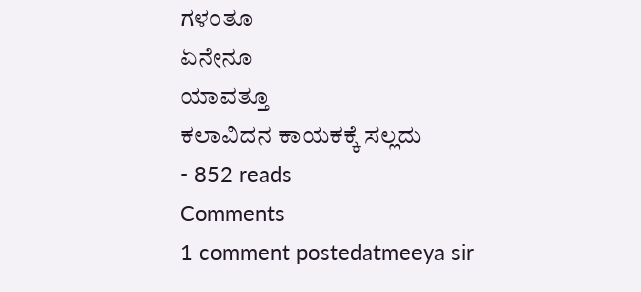ಗಳಂತೂ
ಏನೇನೂ
ಯಾವತ್ತೂ
ಕಲಾವಿದನ ಕಾಯಕಕ್ಕೆ ಸಲ್ಲದು
- 852 reads
Comments
1 comment postedatmeeya sir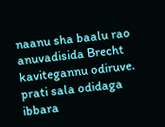naanu sha baalu rao anuvadisida Brecht kavitegannu odiruve. prati sala odidaga ibbara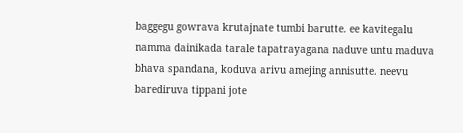baggegu gowrava krutajnate tumbi barutte. ee kavitegalu namma dainikada tarale tapatrayagana naduve untu maduva bhava spandana, koduva arivu amejing annisutte. neevu barediruva tippani jote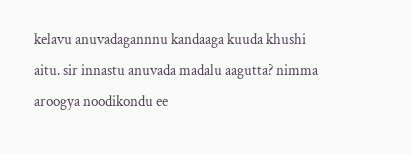kelavu anuvadagannnu kandaaga kuuda khushi aitu. sir innastu anuvada madalu aagutta? nimma aroogya noodikondu ee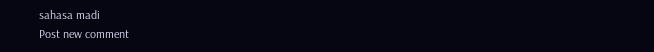sahasa madi
Post new comment